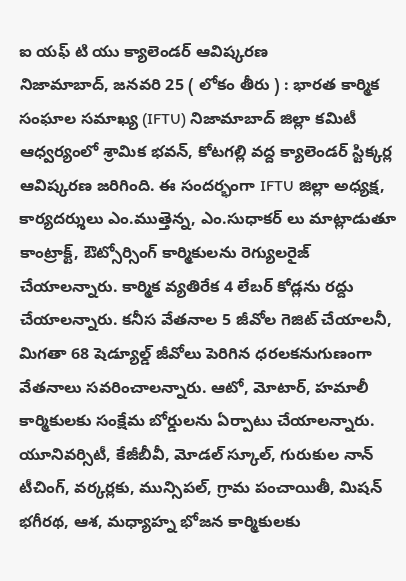ఐ యఫ్ టి యు క్యాలెండర్ ఆవిష్కరణ
నిజామాబాద్, జనవరి 25 ( లోకం తీరు ) : భారత కార్మిక సంఘాల సమాఖ్య (IFTU) నిజామాబాద్ జిల్లా కమిటీ ఆధ్వర్యంలో శ్రామిక భవన్, కోటగల్లి వద్ద క్యాలెండర్ స్టిక్కర్ల ఆవిష్కరణ జరిగింది. ఈ సందర్భంగా IFTU జిల్లా అధ్యక్ష, కార్యదర్శులు ఎం.ముత్తెన్న, ఎం.సుధాకర్ లు మాట్లాడుతూ కాంట్రాక్ట్, ఔట్సోర్సింగ్ కార్మికులను రెగ్యులరైజ్ చేయాలన్నారు. కార్మిక వ్యతిరేక 4 లేబర్ కోడ్లను రద్దు చేయాలన్నారు. కనీస వేతనాల 5 జీవోల గెజిట్ చేయాలనీ, మిగతా 68 షెడ్యూల్డ్ జీవోలు పెరిగిన ధరలకనుగుణంగా వేతనాలు సవరించాలన్నారు. ఆటో, మోటార్, హమాలీ కార్మికులకు సంక్షేమ బోర్డులను ఏర్పాటు చేయాలన్నారు. యూనివర్సిటీ, కేజీబీవీ, మోడల్ స్కూల్, గురుకుల నాన్ టీచింగ్, వర్కర్లకు, మున్సిపల్, గ్రామ పంచాయితీ, మిషన్ భగీరథ, ఆశ, మధ్యాహ్న భోజన కార్మికులకు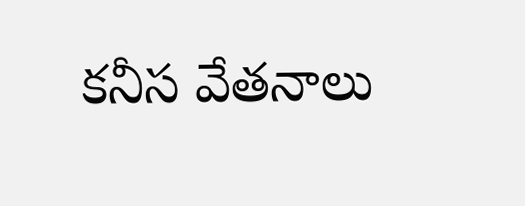కనీస వేతనాలు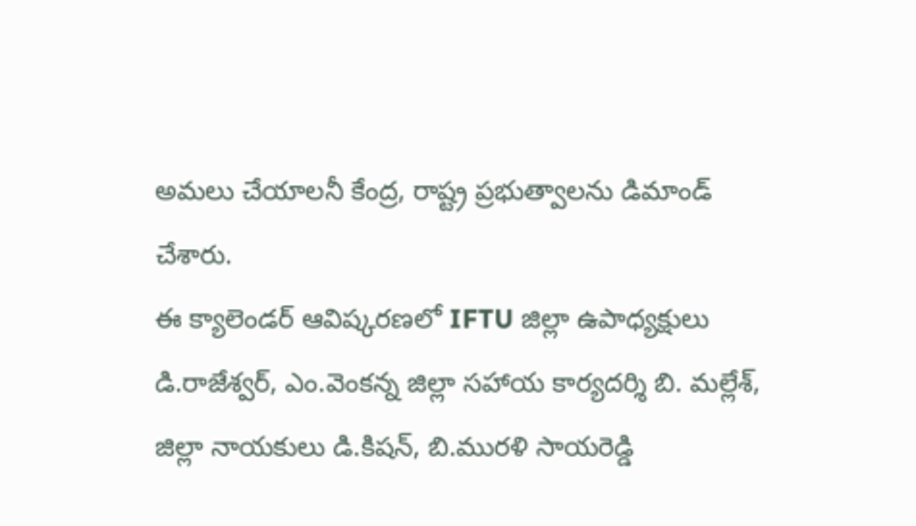అమలు చేయాలనీ కేంద్ర, రాష్ట్ర ప్రభుత్వాలను డిమాండ్ చేశారు.
ఈ క్యాలెండర్ ఆవిష్కరణలో IFTU జిల్లా ఉపాధ్యక్షులు డి.రాజేశ్వర్, ఎం.వెంకన్న జిల్లా సహాయ కార్యదర్శి బి. మల్లేశ్, జిల్లా నాయకులు డి.కిషన్, బి.మురళి సాయరెడ్డి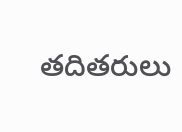తదితరులు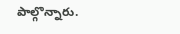పాల్గొన్నారు.